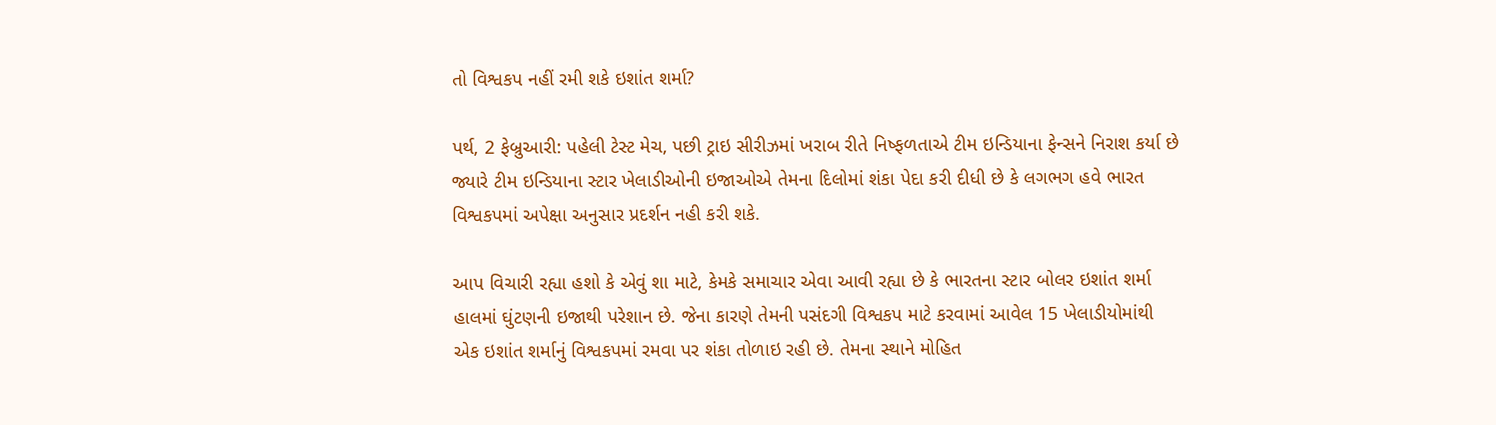તો વિશ્વકપ નહીં રમી શકે ઇશાંત શર્મા?

પર્થ, 2 ફેબ્રુઆરી: પહેલી ટેસ્ટ મેચ, પછી ટ્રાઇ સીરીઝમાં ખરાબ રીતે નિષ્ફળતાએ ટીમ ઇન્ડિયાના ફેન્સને નિરાશ કર્યા છે જ્યારે ટીમ ઇન્ડિયાના સ્ટાર ખેલાડીઓની ઇજાઓએ તેમના દિલોમાં શંકા પેદા કરી દીધી છે કે લગભગ હવે ભારત વિશ્વકપમાં અપેક્ષા અનુસાર પ્રદર્શન નહી કરી શકે.

આપ વિચારી રહ્યા હશો કે એવું શા માટે, કેમકે સમાચાર એવા આવી રહ્યા છે કે ભારતના સ્ટાર બોલર ઇશાંત શર્મા હાલમાં ઘુંટણની ઇજાથી પરેશાન છે. જેના કારણે તેમની પસંદગી વિશ્વકપ માટે કરવામાં આવેલ 15 ખેલાડીયોમાંથી એક ઇશાંત શર્માનું વિશ્વકપમાં રમવા પર શંકા તોળાઇ રહી છે. તેમના સ્થાને મોહિત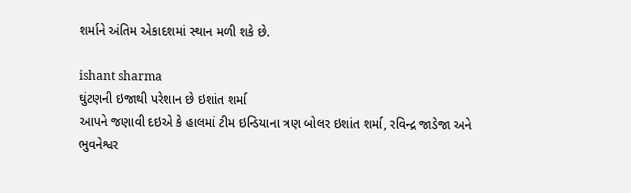શર્માને અંતિમ એકાદશમાં સ્થાન મળી શકે છે.

ishant sharma
ઘુંટણની ઇજાથી પરેશાન છે ઇશાંત શર્મા
આપને જણાવી દઇએ કે હાલમાં ટીમ ઇન્ડિયાના ત્રણ બોલર ઇશાંત શર્મા, રવિન્દ્ર જાડેજા અને ભુવનેશ્વર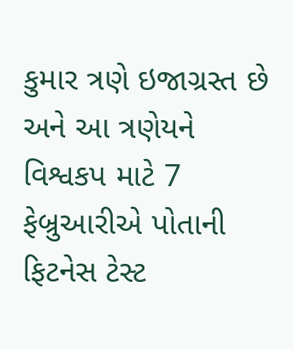કુમાર ત્રણે ઇજાગ્રસ્ત છે અને આ ત્રણેયને વિશ્વકપ માટે 7 ફેબ્રુઆરીએ પોતાની ફિટનેસ ટેસ્ટ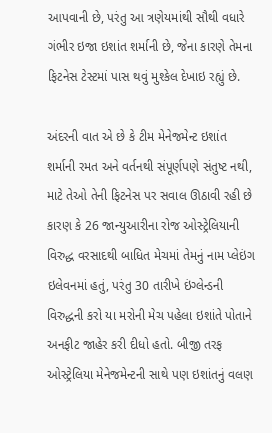આપવાની છે, પરંતુ આ ત્રણેયમાંથી સૌથી વધારે ગંભીર ઇજા ઇશાંત શર્માની છે, જેના કારણે તેમના ફિટનેસ ટેસ્ટમાં પાસ થવું મુશ્કેલ દેખાઇ રહ્યું છે.

અંદરની વાત એ છે કે ટીમ મેનેજમેન્ટ ઇશાંત શર્માની રમત અને વર્તનથી સંપૂર્ણપણે સંતુષ્ટ નથી, માટે તેઓ તેની ફિટનેસ પર સવાલ ઊઠાવી રહી છે કારણ કે 26 જાન્યુઆરીના રોજ ઓસ્ટ્રેલિયાની વિરુદ્ધ વરસાદથી બાધિત મેચમાં તેમનું નામ પ્લેઇંગ ઇલેવનમાં હતું, પરંતુ 30 તારીખે ઇંગ્લેન્ડની વિરુદ્ધની કરો યા મરોની મેચ પહેલા ઇશાંતે પોતાને અનફીટ જાહેર કરી દીધો હતો. બીજી તરફ ઓસ્ટ્રેલિયા મેનેજમેન્ટની સાથે પણ ઇશાંતનું વલણ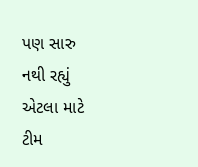પણ સારુ નથી રહ્યું એટલા માટે ટીમ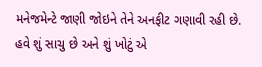મનેજમેન્ટે જાણી જોઇને તેને અનફીટ ગણાવી રહી છે. હવે શું સાચુ છે અને શું ખોટું એ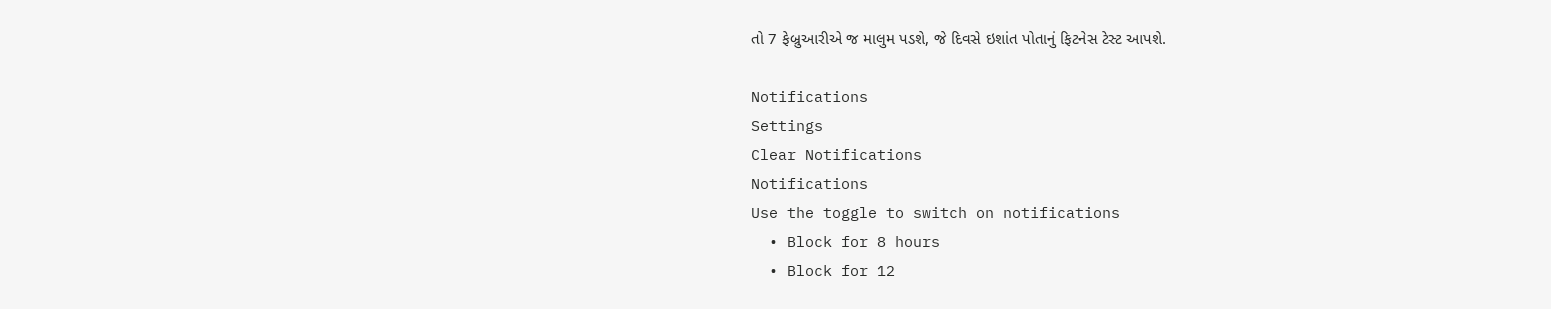તો 7 ફેબ્રુઆરીએ જ માલુમ પડશે, જે દિવસે ઇશાંત પોતાનું ફિટનેસ ટેસ્ટ આપશે.

Notifications
Settings
Clear Notifications
Notifications
Use the toggle to switch on notifications
  • Block for 8 hours
  • Block for 12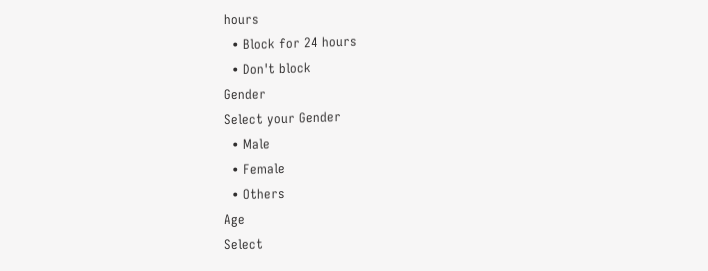hours
  • Block for 24 hours
  • Don't block
Gender
Select your Gender
  • Male
  • Female
  • Others
Age
Select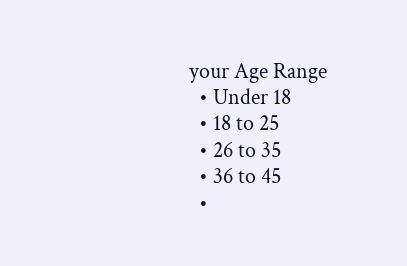your Age Range
  • Under 18
  • 18 to 25
  • 26 to 35
  • 36 to 45
  •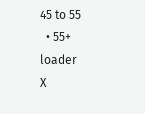45 to 55
  • 55+
loader
X